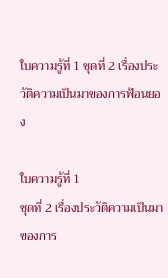ใบความรู้ที่ 1 ชุดที่ 2 เรื่องประวัติความเป็นมาของการฟ้อนยอง

ใบความรู้ที่ 1
ชุดที่ 2 เรื่องประวัติความเป็นมาของการ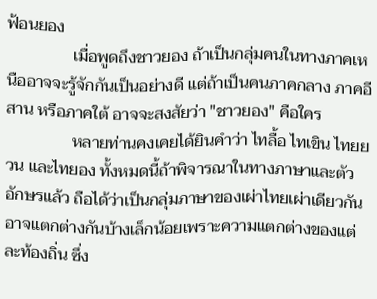ฟ้อนยอง
                เมื่อพูดถึงชาวยอง ถ้าเป็นกลุ่มคนในทางภาคเหนืออาจจะรู้จักกันเป็นอย่างดี แต่ถ้าเป็นคนภาคกลาง ภาคอีสาน หรือภาคใต้ อาจจะสงสัยว่า "ชาวยอง" คือใคร
                หลายท่านคงเคยได้ยินคำว่า ไทลื้อ ไทเขิน ไทยยวน และไทยอง ทั้งหมดนี้ถ้าพิจารณาในทางภาษาและตัวอักษรแล้ว ถือได้ว่าเป็นกลุ่มภาษาของเผ่าไทยเผ่าเดียวกัน อาจแตกต่างกันบ้างเล็กน้อยเพราะความแตกต่างของแต่ละท้องถิ่น ซึ่ง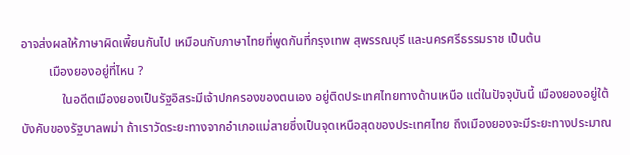อาจส่งผลให้ภาษาผิดเพี้ยนกันไป เหมือนกับภาษาไทยที่พูดกันที่กรุงเทพ สุพรรณบุรี และนครศรีธรรมราช เป็นต้น
         เมืองยองอยู่ที่ไหน ?
             ในอดีตเมืองยองเป็นรัฐอิสระมีเจ้าปกครองของตนเอง อยู่ติดประเทศไทยทางด้านเหนือ แต่ในปัจจุบันนี้ เมืองยองอยู่ใต้บังคับของรัฐบาลพม่า ถ้าเราวัดระยะทางจากอำเภอแม่สายซึ่งเป็นจุดเหนือสุดของประเทศไทย ถึงเมืองยองจะมีระยะทางประมาณ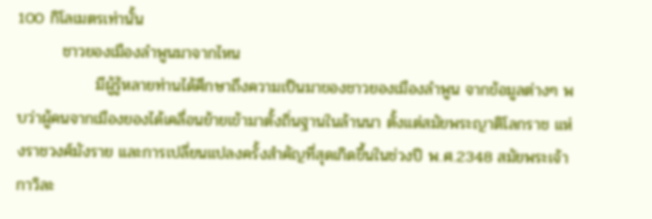100 กิโลเมตรเท่านั้น
        ชาวยองเมืองลำพูนมาจากไหน
              มีผู้รู้หลายท่านได้ศึกษาถึงความเป็นมาของชาวยองเมืองลำพูน จากข้อมูลต่างๆ พบว่าผู้คนจากเมืองยองได้เคลื่อนย้ายเข้ามาตั้งถิ่นฐานในล้านนา ตั้งแต่สมัยพระญาติโลกราช แห่งราชวงศ์มังราย และการเปลี่ยนแปลงครั้งสำคัญที่สุดเกิดขึ้นในช่วงปี พ.ศ.2348 สมัยพระเจ้ากาวิละ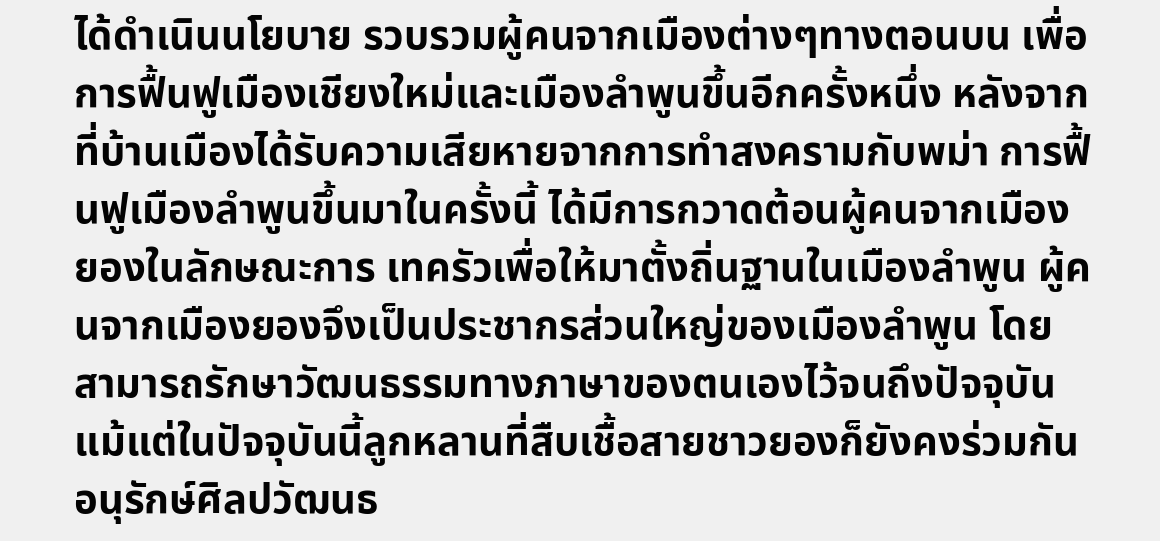ได้ดำเนินนโยบาย รวบรวมผู้คนจากเมืองต่างๆทางตอนบน เพื่อการฟื้นฟูเมืองเชียงใหม่และเมืองลำพูนขึ้นอีกครั้งหนึ่ง หลังจากที่บ้านเมืองได้รับความเสียหายจากการทำสงครามกับพม่า การฟื้นฟูเมืองลำพูนขึ้นมาในครั้งนี้ ได้มีการกวาดต้อนผู้คนจากเมืองยองในลักษณะการ เทครัวเพื่อให้มาตั้งถิ่นฐานในเมืองลำพูน ผู้คนจากเมืองยองจึงเป็นประชากรส่วนใหญ่ของเมืองลำพูน โดยสามารถรักษาวัฒนธรรมทางภาษาของตนเองไว้จนถึงปัจจุบัน แม้แต่ในปัจจุบันนี้ลูกหลานที่สืบเชื้อสายชาวยองก็ยังคงร่วมกันอนุรักษ์ศิลปวัฒนธ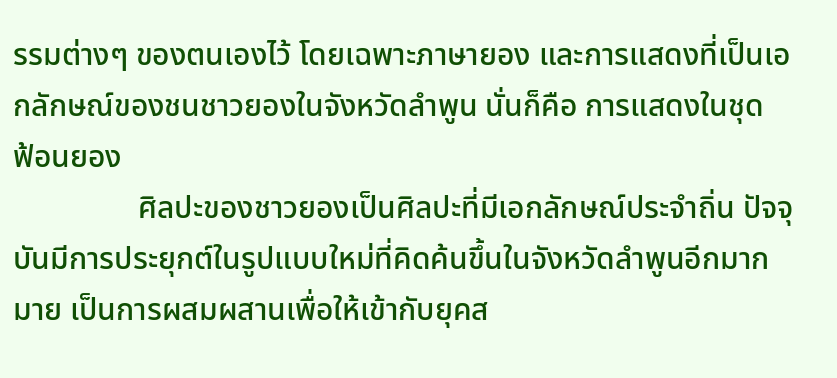รรมต่างๆ ของตนเองไว้ โดยเฉพาะภาษายอง และการแสดงที่เป็นเอกลักษณ์ของชนชาวยองในจังหวัดลำพูน นั่นก็คือ การแสดงในชุด  ฟ้อนยอง
                ศิลปะของชาวยองเป็นศิลปะที่มีเอกลักษณ์ประจำถิ่น ปัจจุบันมีการประยุกต์ในรูปแบบใหม่ที่คิดค้นขึ้นในจังหวัดลำพูนอีกมากมาย เป็นการผสมผสานเพื่อให้เข้ากับยุคส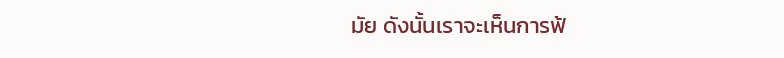มัย ดังนั้นเราจะเห็นการฟ้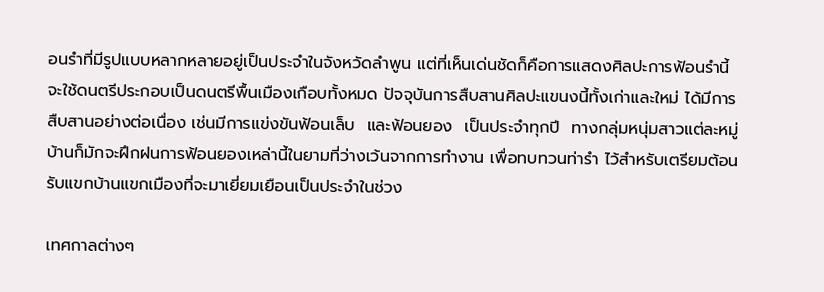อนรำที่มีรูปแบบหลากหลายอยู่เป็นประจำในจังหวัดลำพูน แต่ที่เห็นเด่นชัดก็คือการแสดงศิลปะการฟ้อนรำนี้ จะใช้ดนตรีประกอบเป็นดนตรีพื้นเมืองเกือบทั้งหมด ปัจจุบันการสืบสานศิลปะแขนงนี้ทั้งเก่าและใหม่ ได้มีการสืบสานอย่างต่อเนื่อง เช่นมีการแข่งขันฟ้อนเล็บ  และฟ้อนยอง  เป็นประจำทุกปี  ทางกลุ่มหนุ่มสาวแต่ละหมู่บ้านก็มักจะฝึกฝนการฟ้อนยองเหล่านี้ในยามที่ว่างเว้นจากการทำงาน เพื่อทบทวนท่ารำ ไว้สำหรับเตรียมต้อนรับแขกบ้านแขกเมืองที่จะมาเยี่ยมเยือนเป็นประจำในช่วง

เทศกาลต่างๆ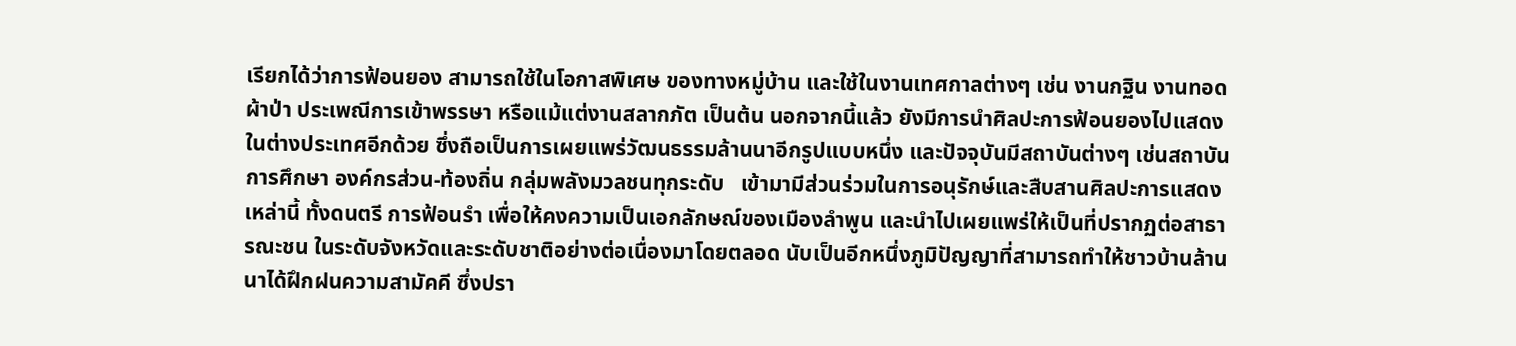เรียกได้ว่าการฟ้อนยอง สามารถใช้ในโอกาสพิเศษ ของทางหมู่บ้าน และใช้ในงานเทศกาลต่างๆ เช่น งานกฐิน งานทอดผ้าป่า ประเพณีการเข้าพรรษา หรือแม้แต่งานสลากภัต เป็นต้น นอกจากนี้แล้ว ยังมีการนำศิลปะการฟ้อนยองไปแสดงในต่างประเทศอีกด้วย ซึ่งถือเป็นการเผยแพร่วัฒนธรรมล้านนาอีกรูปแบบหนึ่ง และปัจจุบันมีสถาบันต่างๆ เช่นสถาบันการศึกษา องค์กรส่วน-ท้องถิ่น กลุ่มพลังมวลชนทุกระดับ   เข้ามามีส่วนร่วมในการอนุรักษ์และสืบสานศิลปะการแสดงเหล่านี้ ทั้งดนตรี การฟ้อนรำ เพื่อให้คงความเป็นเอกลักษณ์ของเมืองลำพูน และนำไปเผยแพร่ให้เป็นที่ปรากฏต่อสาธารณะชน ในระดับจังหวัดและระดับชาติอย่างต่อเนื่องมาโดยตลอด นับเป็นอีกหนึ่งภูมิปัญญาที่สามารถทำให้ชาวบ้านล้านนาได้ฝึกฝนความสามัคคี ซึ่งปรา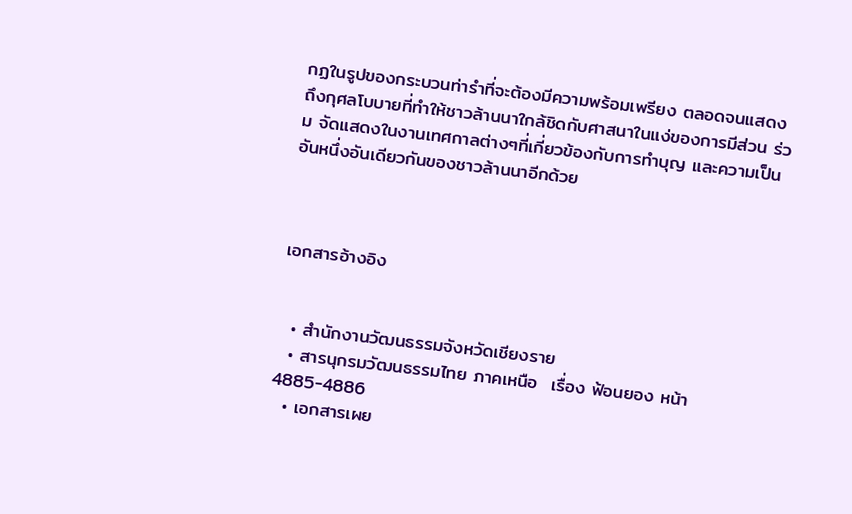กฏในรูปของกระบวนท่ารำที่จะต้องมีความพร้อมเพรียง ตลอดจนแสดงถึงกุศลโบบายที่ทำให้ชาวล้านนาใกล้ชิดกับศาสนาในแง่ของการมีส่วน ร่วม จัดแสดงในงานเทศกาลต่างๆที่เกี่ยวข้องกับการทำบุญ และความเป็นอันหนึ่งอันเดียวกันของชาวล้านนาอีกด้วย



เอกสารอ้างอิง


  • สำนักงานวัฒนธรรมจังหวัดเชียงราย
  • สารนุกรมวัฒนธรรมไทย ภาคเหนือ  เรื่อง ฟ้อนยอง หน้า 4885-4886
  • เอกสารเผย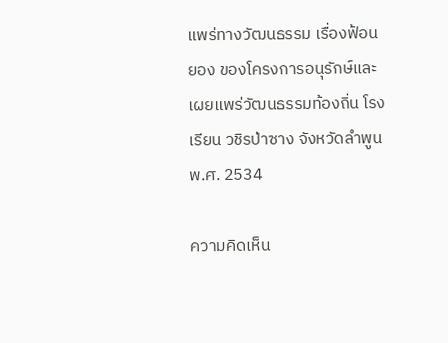แพร่ทางวัฒนธรรม เรื่องฟ้อนยอง ของโครงการอนุรักษ์และเผยแพร่วัฒนธรรมท้องถิ่น โรงเรียน วชิรป่าซาง จังหวัดลำพูน พ.ศ. 2534

ความคิดเห็น